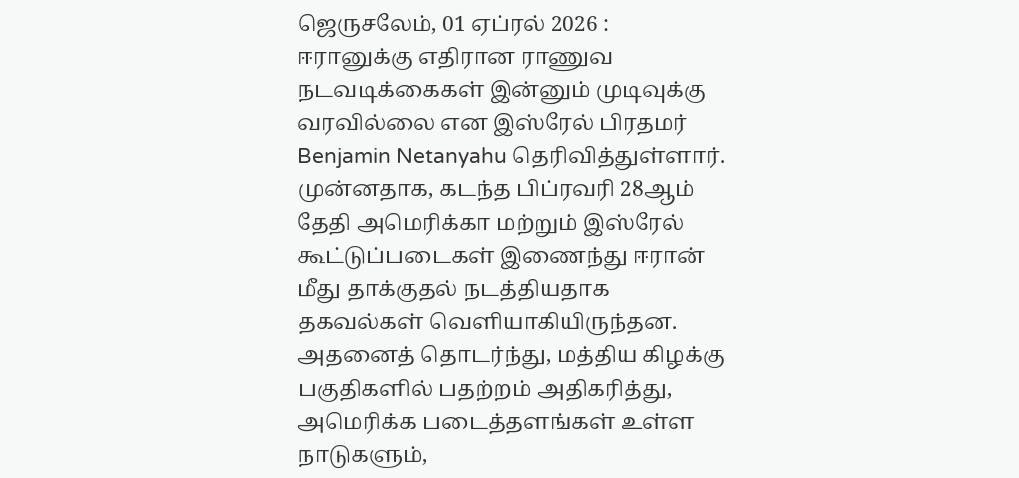ஜெருசலேம், 01 ஏப்ரல் 2026 : ஈரானுக்கு எதிரான ராணுவ நடவடிக்கைகள் இன்னும் முடிவுக்கு வரவில்லை என இஸ்ரேல் பிரதமர் Benjamin Netanyahu தெரிவித்துள்ளார்.
முன்னதாக, கடந்த பிப்ரவரி 28ஆம் தேதி அமெரிக்கா மற்றும் இஸ்ரேல் கூட்டுப்படைகள் இணைந்து ஈரான் மீது தாக்குதல் நடத்தியதாக தகவல்கள் வெளியாகியிருந்தன. அதனைத் தொடர்ந்து, மத்திய கிழக்கு பகுதிகளில் பதற்றம் அதிகரித்து, அமெரிக்க படைத்தளங்கள் உள்ள நாடுகளும்,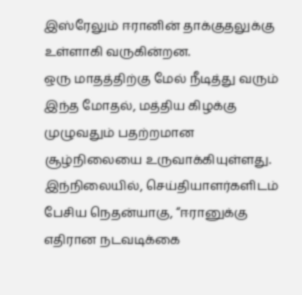இஸ்ரேலும் ஈரானின் தாக்குதலுக்கு உள்ளாகி வருகின்றன.
ஒரு மாதத்திற்கு மேல் நீடித்து வரும் இந்த மோதல், மத்திய கிழக்கு முழுவதும் பதற்றமான சூழ்நிலையை உருவாக்கியுள்ளது.
இந்நிலையில், செய்தியாளர்களிடம் பேசிய நெதன்யாகு, “ஈரானுக்கு எதிரான நடவடிக்கை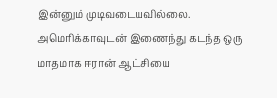இன்னும் முடிவடையவில்லை. அமெரிக்காவுடன் இணைந்து கடந்த ஒரு மாதமாக ஈரான் ஆட்சியை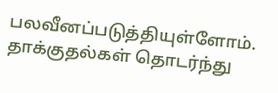பலவீனப்படுத்தியுள்ளோம். தாக்குதல்கள் தொடர்ந்து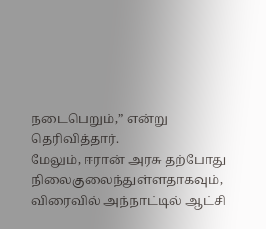நடைபெறும்,” என்று தெரிவித்தார்.
மேலும், ஈரான் அரசு தற்போது நிலைகுலைந்துள்ளதாகவும், விரைவில் அந்நாட்டில் ஆட்சி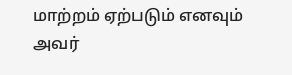மாற்றம் ஏற்படும் எனவும் அவர்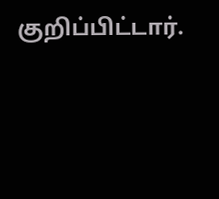குறிப்பிட்டார்.